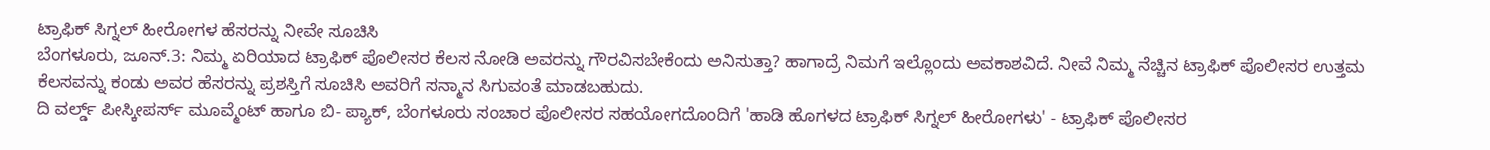ಟ್ರಾಫಿಕ್ ಸಿಗ್ನಲ್ ಹೀರೋಗಳ ಹೆಸರನ್ನು ನೀವೇ ಸೂಚಿಸಿ
ಬೆಂಗಳೂರು, ಜೂನ್.3: ನಿಮ್ಮ ಏರಿಯಾದ ಟ್ರಾಫಿಕ್ ಪೊಲೀಸರ ಕೆಲಸ ನೋಡಿ ಅವರನ್ನು ಗೌರವಿಸಬೇಕೆಂದು ಅನಿಸುತ್ತಾ? ಹಾಗಾದ್ರೆ ನಿಮಗೆ ಇಲ್ಲೊಂದು ಅವಕಾಶವಿದೆ. ನೀವೆ ನಿಮ್ಮ ನೆಚ್ಚಿನ ಟ್ರಾಫಿಕ್ ಪೊಲೀಸರ ಉತ್ತಮ ಕೆಲಸವನ್ನು ಕಂಡು ಅವರ ಹೆಸರನ್ನು ಪ್ರಶಸ್ತಿಗೆ ಸೂಚಿಸಿ ಅವರಿಗೆ ಸನ್ಮಾನ ಸಿಗುವಂತೆ ಮಾಡಬಹುದು.
ದಿ ವರ್ಲ್ಡ್ ಪೀಸ್ಕೀಪರ್ಸ್ ಮೂವ್ಮೆಂಟ್ ಹಾಗೂ ಬಿ- ಪ್ಯಾಕ್, ಬೆಂಗಳೂರು ಸಂಚಾರ ಪೊಲೀಸರ ಸಹಯೋಗದೊಂದಿಗೆ 'ಹಾಡಿ ಹೊಗಳದ ಟ್ರಾಫಿಕ್ ಸಿಗ್ನಲ್ ಹೀರೋಗಳು' - ಟ್ರಾಫಿಕ್ ಪೊಲೀಸರ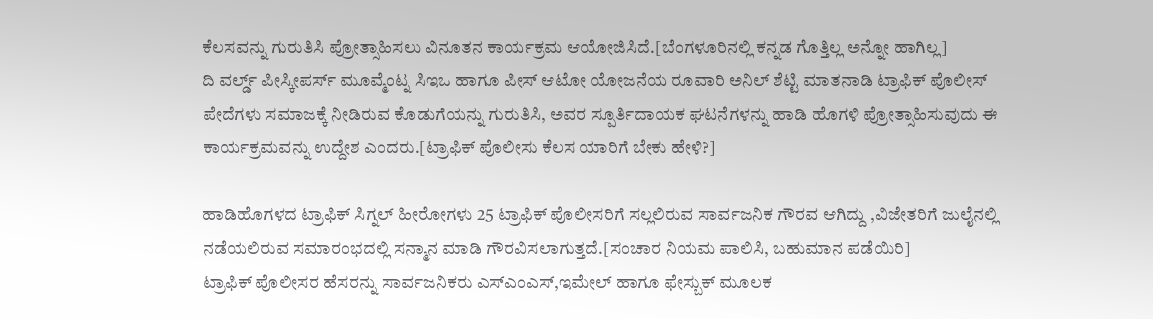ಕೆಲಸವನ್ನು ಗುರುತಿಸಿ ಪ್ರೋತ್ಸಾಹಿಸಲು ವಿನೂತನ ಕಾರ್ಯಕ್ರಮ ಆಯೋಜಿಸಿದೆ.[ಬೆಂಗಳೂರಿನಲ್ಲಿ ಕನ್ನಡ ಗೊತ್ತಿಲ್ಲ ಅನ್ನೋ ಹಾಗಿಲ್ಲ]
ದಿ ವರ್ಲ್ಡ್ ಪೀಸ್ಕೀಪರ್ಸ್ ಮೂವ್ಮೆಂಟ್ನ ಸಿಇಒ ಹಾಗೂ ಪೀಸ್ ಆಟೋ ಯೋಜನೆಯ ರೂವಾರಿ ಅನಿಲ್ ಶೆಟ್ಟಿ ಮಾತನಾಡಿ ಟ್ರಾಫಿಕ್ ಪೊಲೀಸ್ ಪೇದೆಗಳು ಸಮಾಜಕ್ಕೆ ನೀಡಿರುವ ಕೊಡುಗೆಯನ್ನು ಗುರುತಿಸಿ, ಅವರ ಸ್ಪೂರ್ತಿದಾಯಕ ಘಟನೆಗಳನ್ನು ಹಾಡಿ ಹೊಗಳಿ ಪ್ರೋತ್ಸಾಹಿಸುವುದು ಈ ಕಾರ್ಯಕ್ರಮವನ್ನು ಉದ್ದೇಶ ಎಂದರು.[ಟ್ರಾಫಿಕ್ ಪೊಲೀಸು ಕೆಲಸ ಯಾರಿಗೆ ಬೇಕು ಹೇಳಿ?]

ಹಾಡಿಹೊಗಳದ ಟ್ರಾಫಿಕ್ ಸಿಗ್ನಲ್ ಹೀರೋಗಳು 25 ಟ್ರಾಫಿಕ್ ಪೊಲೀಸರಿಗೆ ಸಲ್ಲಲಿರುವ ಸಾರ್ವಜನಿಕ ಗೌರವ ಆಗಿದ್ದು ,ವಿಜೇತರಿಗೆ ಜುಲೈನಲ್ಲಿ ನಡೆಯಲಿರುವ ಸಮಾರಂಭದಲ್ಲಿ ಸನ್ಮಾನ ಮಾಡಿ ಗೌರವಿಸಲಾಗುತ್ತದೆ.[ಸಂಚಾರ ನಿಯಮ ಪಾಲಿಸಿ, ಬಹುಮಾನ ಪಡೆಯಿರಿ]
ಟ್ರಾಫಿಕ್ ಪೊಲೀಸರ ಹೆಸರನ್ನು ಸಾರ್ವಜನಿಕರು ಎಸ್ಎಂಎಸ್,ಇಮೇಲ್ ಹಾಗೂ ಫೇಸ್ಬುಕ್ ಮೂಲಕ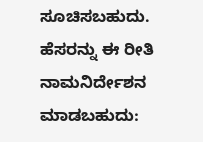ಸೂಚಿಸಬಹುದು.
ಹೆಸರನ್ನು ಈ ರೀತಿ ನಾಮನಿರ್ದೇಶನ ಮಾಡಬಹುದು: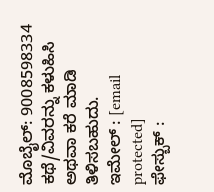ಮೊಬೈಲ್: 9008598334 ಕಥೆ/ವಿವರನ್ನು ಕಳುಹಿಸಿ ಅಥವಾ ಕರೆ ಮಾಡಿ ತಿಳಿಸಬಹುದು.
ಇಮೇಲ್ : [email protected]
ಫೇಸ್ಬುಕ್ :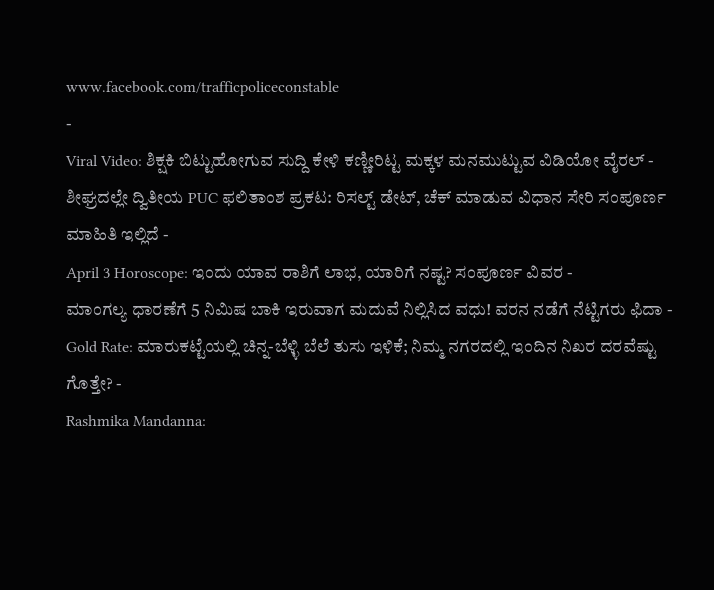www.facebook.com/trafficpoliceconstable
-
Viral Video: ಶಿಕ್ಷಕಿ ಬಿಟ್ಟುಹೋಗುವ ಸುದ್ದಿ ಕೇಳಿ ಕಣ್ಣೀರಿಟ್ಟ ಮಕ್ಕಳ ಮನಮುಟ್ಟುವ ವಿಡಿಯೋ ವೈರಲ್ -
ಶೀಘ್ರದಲ್ಲೇ ದ್ವಿತೀಯ PUC ಫಲಿತಾಂಶ ಪ್ರಕಟ: ರಿಸಲ್ಟ್ ಡೇಟ್, ಚೆಕ್ ಮಾಡುವ ವಿಧಾನ ಸೇರಿ ಸಂಪೂರ್ಣ ಮಾಹಿತಿ ಇಲ್ಲಿದೆ -
April 3 Horoscope: ಇಂದು ಯಾವ ರಾಶಿಗೆ ಲಾಭ, ಯಾರಿಗೆ ನಷ್ಟ? ಸಂಪೂರ್ಣ ವಿವರ -
ಮಾಂಗಲ್ಯ ಧಾರಣೆಗೆ 5 ನಿಮಿಷ ಬಾಕಿ ಇರುವಾಗ ಮದುವೆ ನಿಲ್ಲಿಸಿದ ವಧು! ವರನ ನಡೆಗೆ ನೆಟ್ಟಿಗರು ಫಿದಾ -
Gold Rate: ಮಾರುಕಟ್ಟೆಯಲ್ಲಿ ಚಿನ್ನ-ಬೆಳ್ಳಿ ಬೆಲೆ ತುಸು ಇಳಿಕೆ; ನಿಮ್ಮ ನಗರದಲ್ಲಿ ಇಂದಿನ ನಿಖರ ದರವೆಷ್ಟು ಗೊತ್ತೇ? -
Rashmika Mandanna: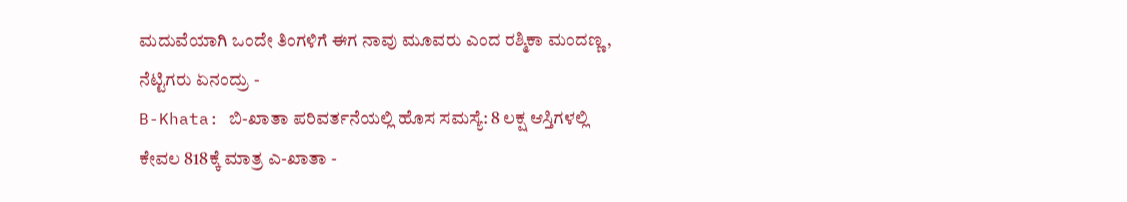ಮದುವೆಯಾಗಿ ಒಂದೇ ತಿಂಗಳಿಗೆ ಈಗ ನಾವು ಮೂವರು ಎಂದ ರಶ್ಮಿಕಾ ಮಂದಣ್ಣ, ನೆಟ್ಟಿಗರು ಏನಂದ್ರು -
B-Khata: ಬಿ-ಖಾತಾ ಪರಿವರ್ತನೆಯಲ್ಲಿ ಹೊಸ ಸಮಸ್ಯೆ: 8 ಲಕ್ಷ ಆಸ್ತಿಗಳಲ್ಲಿ ಕೇವಲ 818ಕ್ಕೆ ಮಾತ್ರ ಎ-ಖಾತಾ -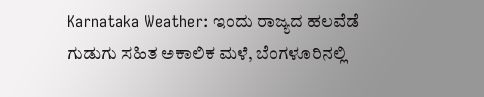Karnataka Weather: ಇಂದು ರಾಜ್ಯದ ಹಲವೆಡೆ ಗುಡುಗು ಸಹಿತ ಅಕಾಲಿಕ ಮಳೆ, ಬೆಂಗಳೂರಿನಲ್ಲಿ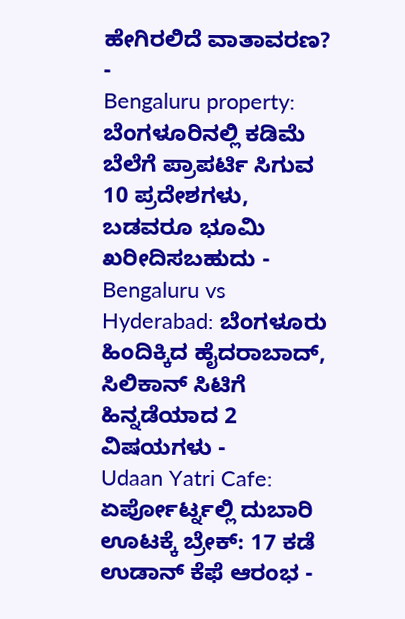ಹೇಗಿರಲಿದೆ ವಾತಾವರಣ? -
Bengaluru property: ಬೆಂಗಳೂರಿನಲ್ಲಿ ಕಡಿಮೆ ಬೆಲೆಗೆ ಪ್ರಾಪರ್ಟಿ ಸಿಗುವ 10 ಪ್ರದೇಶಗಳು, ಬಡವರೂ ಭೂಮಿ ಖರೀದಿಸಬಹುದು -
Bengaluru vs Hyderabad: ಬೆಂಗಳೂರು ಹಿಂದಿಕ್ಕಿದ ಹೈದರಾಬಾದ್, ಸಿಲಿಕಾನ್ ಸಿಟಿಗೆ ಹಿನ್ನಡೆಯಾದ 2 ವಿಷಯಗಳು -
Udaan Yatri Cafe: ಏರ್ಪೋರ್ಟ್ನಲ್ಲಿ ದುಬಾರಿ ಊಟಕ್ಕೆ ಬ್ರೇಕ್: 17 ಕಡೆ ಉಡಾನ್ ಕೆಫೆ ಆರಂಭ -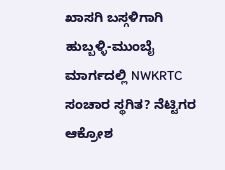ಖಾಸಗಿ ಬಸ್ಗಳಿಗಾಗಿ ಹುಬ್ಬಳ್ಳಿ-ಮುಂಬೈ ಮಾರ್ಗದಲ್ಲಿ NWKRTC ಸಂಚಾರ ಸ್ಥಗಿತ? ನೆಟ್ಟಿಗರ ಆಕ್ರೋಶ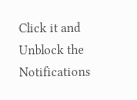Click it and Unblock the Notifications